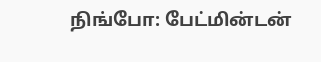நிங்போ: பேட்மின்டன்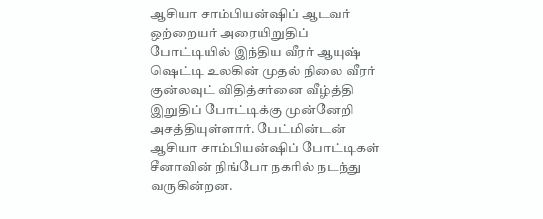ஆசியா சாம்பியன்ஷிப் ஆடவர் ஒற்றையர் அரையிறுதிப் போட்டியில் இந்திய வீரர் ஆயுஷ் ஷெட்டி உலகின் முதல் நிலை வீரர் குன்லவுட் விதித்சர்னை வீழ்த்தி இறுதிப் போட்டிக்கு முன்னேறி அசத்தியுள்ளார். பேட்மின்டன் ஆசியா சாம்பியன்ஷிப் போட்டிகள் சீனாவின் நிங்போ நகரில் நடந்து வருகின்றன.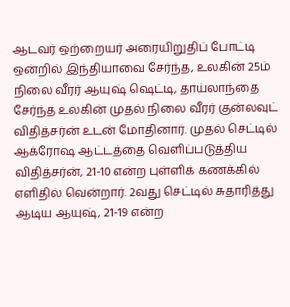ஆடவர் ஒற்றையர் அரையிறுதிப் போட்டி ஒன்றில் இந்தியாவை சேர்ந்த, உலகின் 25ம் நிலை வீரர் ஆயுஷ் ஷெட்டி, தாய்லாந்தை சேர்ந்த உலகின் முதல் நிலை வீரர் குன்லவுட் விதித்சர்ன் உடன் மோதினார். முதல் செட்டில் ஆக்ரோஷ ஆட்டத்தை வெளிப்படுத்திய விதித்சர்ன், 21-10 என்ற புள்ளிக் கணக்கில் எளிதில் வென்றார். 2வது செட்டில் சுதாரித்து ஆடிய ஆயுஷ், 21-19 என்ற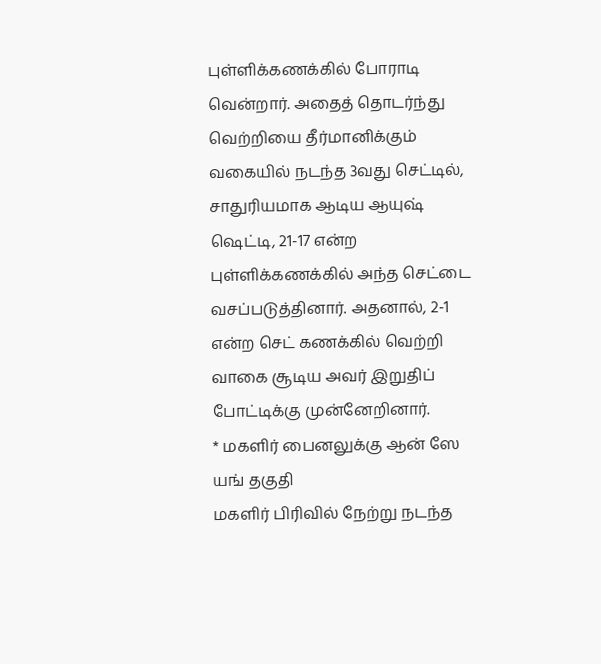புள்ளிக்கணக்கில் போராடி வென்றார். அதைத் தொடர்ந்து வெற்றியை தீர்மானிக்கும் வகையில் நடந்த 3வது செட்டில், சாதுரியமாக ஆடிய ஆயுஷ் ஷெட்டி, 21-17 என்ற புள்ளிக்கணக்கில் அந்த செட்டை வசப்படுத்தினார். அதனால், 2-1 என்ற செட் கணக்கில் வெற்றி வாகை சூடிய அவர் இறுதிப் போட்டிக்கு முன்னேறினார்.
* மகளிர் பைனலுக்கு ஆன் ஸே யங் தகுதி
மகளிர் பிரிவில் நேற்று நடந்த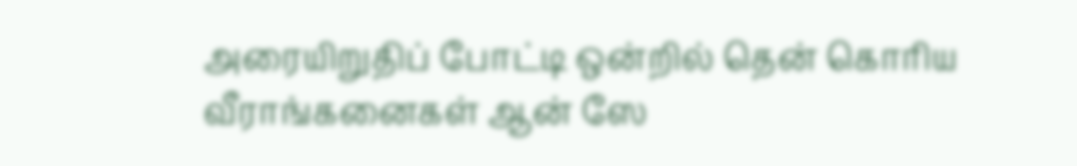அரையிறுதிப் போட்டி ஒன்றில் தென் கொரிய வீராங்கனைகள் ஆன் ஸே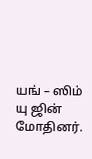யங் – ஸிம் யு ஜின் மோதினர்.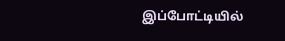இப்போட்டியில்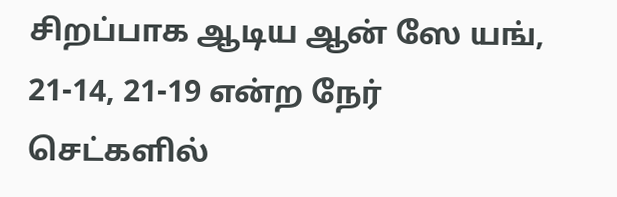சிறப்பாக ஆடிய ஆன் ஸே யங், 21-14, 21-19 என்ற நேர் செட்களில்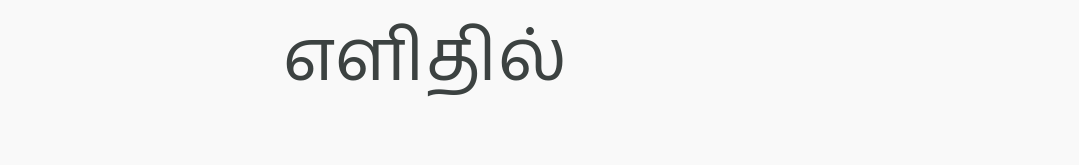எளிதில்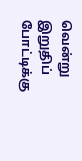வென்று இறுதிப் போட்டிக்கு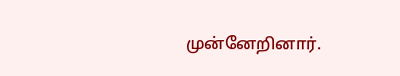முன்னேறினார்.